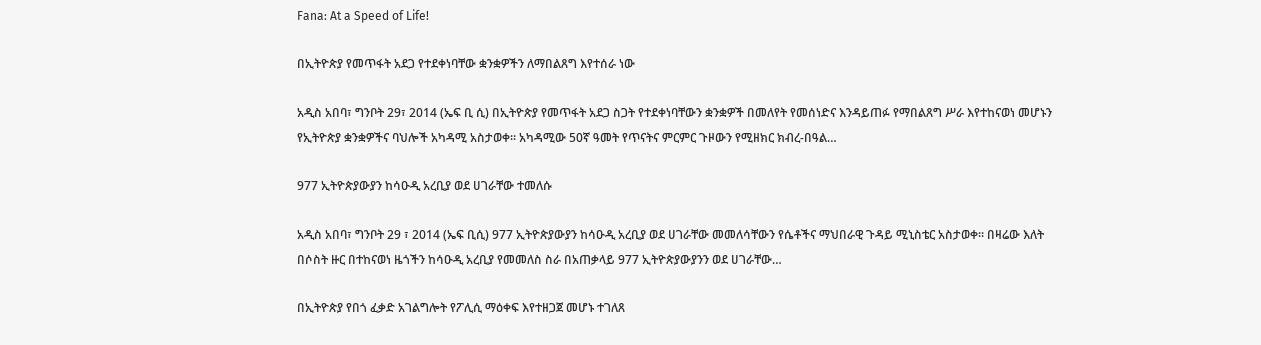Fana: At a Speed of Life!

በኢትዮጵያ የመጥፋት አደጋ የተደቀነባቸው ቋንቋዎችን ለማበልጸግ እየተሰራ ነው

አዲስ አበባ፣ ግንቦት 29፣ 2014 (ኤፍ ቢ ሲ) በኢትዮጵያ የመጥፋት አደጋ ስጋት የተደቀነባቸውን ቋንቋዎች በመለየት የመሰነድና እንዳይጠፉ የማበልጸግ ሥራ እየተከናወነ መሆኑን የኢትዮጵያ ቋንቋዎችና ባህሎች አካዳሚ አስታወቀ። አካዳሚው 50ኛ ዓመት የጥናትና ምርምር ጉዞውን የሚዘክር ክብረ-በዓል…

977 ኢትዮጵያውያን ከሳዑዲ አረቢያ ወደ ሀገራቸው ተመለሱ

አዲስ አበባ፣ ግንቦት 29 ፣ 2014 (ኤፍ ቢሲ) 977 ኢትዮጵያውያን ከሳዑዲ አረቢያ ወደ ሀገራቸው መመለሳቸውን የሴቶችና ማህበራዊ ጉዳይ ሚኒስቴር አስታወቀ፡፡ በዛሬው እለት በሶስት ዙር በተከናወነ ዜጎችን ከሳዑዲ አረቢያ የመመለስ ስራ በአጠቃላይ 977 ኢትዮጵያውያንን ወደ ሀገራቸው…

በኢትዮጵያ የበጎ ፈቃድ አገልግሎት የፖሊሲ ማዕቀፍ እየተዘጋጀ መሆኑ ተገለጸ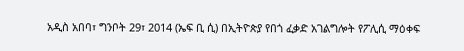አዲስ አበባ፣ ግንቦት 29፣ 2014 (ኤፍ ቢ ሲ) በኢትዮጵያ የበጎ ፈቃድ አገልግሎት የፖሊሲ ማዕቀፍ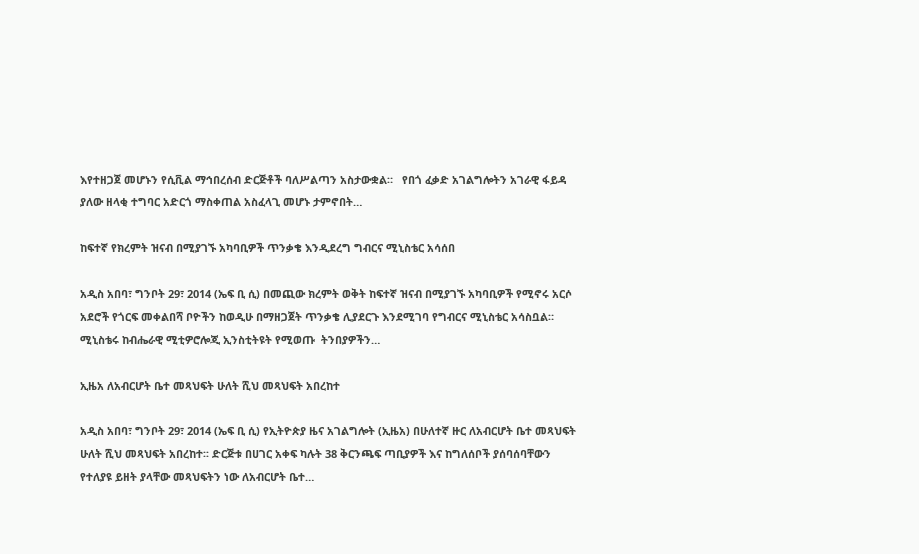እየተዘጋጀ መሆኑን የሲቪል ማኅበረሰብ ድርጅቶች ባለሥልጣን አስታውቋል።   የበጎ ፈቃድ አገልግሎትን አገራዊ ፋይዳ ያለው ዘላቂ ተግባር አድርጎ ማስቀጠል አስፈላጊ መሆኑ ታምኖበት…

ከፍተኛ የክረምት ዝናብ በሚያገኙ አካባቢዎች ጥንቃቄ እንዲደረግ ግብርና ሚኒስቴር አሳሰበ

አዲስ አበባ፣ ግንቦት 29፣ 2014 (ኤፍ ቢ ሲ) በመጪው ክረምት ወቅት ከፍተኛ ዝናብ በሚያገኙ አካባቢዎች የሚኖሩ አርሶ አደሮች የጎርፍ መቀልበሻ ቦዮችን ከወዲሁ በማዘጋጀት ጥንቃቄ ሊያደርጉ እንደሚገባ የግብርና ሚኒስቴር አሳስቧል። ሚኒስቴሩ ከብሔራዊ ሚቲዎሮሎጂ ኢንስቲትዩት የሚወጡ  ትንበያዎችን…

ኢዜአ ለአብርሆት ቤተ መጻህፍት ሁለት ሺህ መጻህፍት አበረከተ

አዲስ አበባ፣ ግንቦት 29፣ 2014 (ኤፍ ቢ ሲ) የኢትዮጵያ ዜና አገልግሎት (ኢዜአ) በሁለተኛ ዙር ለአብርሆት ቤተ መጻህፍት ሁለት ሺህ መጻህፍት አበረከተ፡፡ ድርጅቱ በሀገር አቀፍ ካሉት 38 ቅርንጫፍ ጣቢያዎች እና ከግለሰቦች ያሰባሰባቸውን የተለያዩ ይዘት ያላቸው መጻህፍትን ነው ለአብርሆት ቤተ…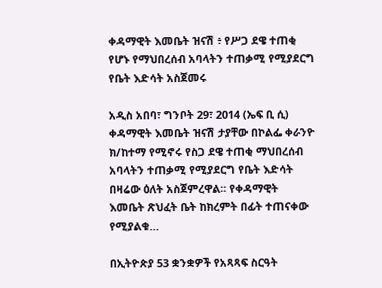ቀዳማዊት እመቤት ዝናሽ ፥ የሥጋ ደዌ ተጠቂ የሆኑ የማህበረሰብ አባላትን ተጠቃሚ የሚያደርግ የቤት እድሳት አስጀመሩ

አዲስ አበባ፣ ግንቦት 29፣ 2014 (ኤፍ ቢ ሲ) ቀዳማዊት እመቤት ዝናሽ ታያቸው በኮልፌ ቀራንዮ ክ/ከተማ የሚኖሩ የስጋ ደዌ ተጠቂ ማህበረሰብ አባላትን ተጠቃሚ የሚያደርግ የቤት እድሳት በዛሬው ዕለት አስጀምረዋል፡፡ የቀዳማዊት እመቤት ጽህፈት ቤት ከክረምት በፊት ተጠናቀው የሚያልቁ…

በኢትዮጵያ 53 ቋንቋዎች የአጻጻፍ ስርዓት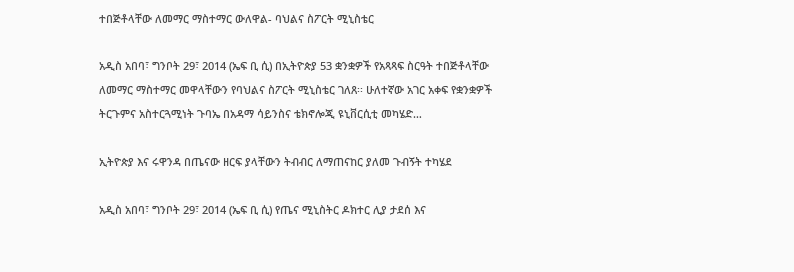ተበጅቶላቸው ለመማር ማስተማር ውለዋል- ባህልና ስፖርት ሚኒስቴር

አዲስ አበባ፣ ግንቦት 29፣ 2014 (ኤፍ ቢ ሲ) በኢትዮጵያ 53 ቋንቋዎች የአጻጻፍ ስርዓት ተበጅቶላቸው ለመማር ማስተማር መዋላቸውን የባህልና ስፖርት ሚኒስቴር ገለጸ፡፡ ሁለተኛው አገር አቀፍ የቋንቋዎች ትርጉምና አስተርጓሚነት ጉባኤ በአዳማ ሳይንስና ቴክኖሎጂ ዩኒቨርሲቲ መካሄድ…

ኢትዮጵያ እና ሩዋንዳ በጤናው ዘርፍ ያላቸውን ትብብር ለማጠናከር ያለመ ጉብኝት ተካሄደ

አዲስ አበባ፣ ግንቦት 29፣ 2014 (ኤፍ ቢ ሲ) የጤና ሚኒስትር ዶክተር ሊያ ታደሰ እና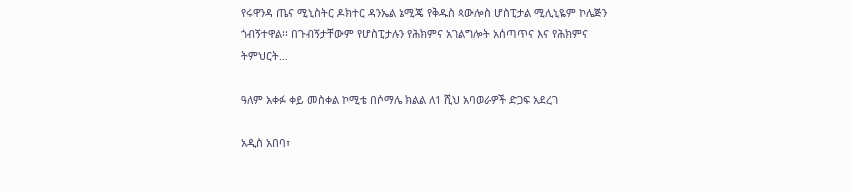የሩዋንዳ ጤና ሚኒስትር ዶክተር ዳንኤል ኔሚጄ የቅዱስ ጳውሎስ ሆስፒታል ሚሊኒዬም ኮሌጅን ጎብኝተዋል፡፡ በጉብኝታቸውም የሆስፒታሉን የሕክምና አገልግሎት አሰጣጥና እና የሕክምና ትምህርት…

ዓለም አቀፉ ቀይ መስቀል ኮሚቴ በሶማሌ ክልል ለ1 ሺህ አባወራዎች ድጋፍ አደረገ

አዲስ አበባ፣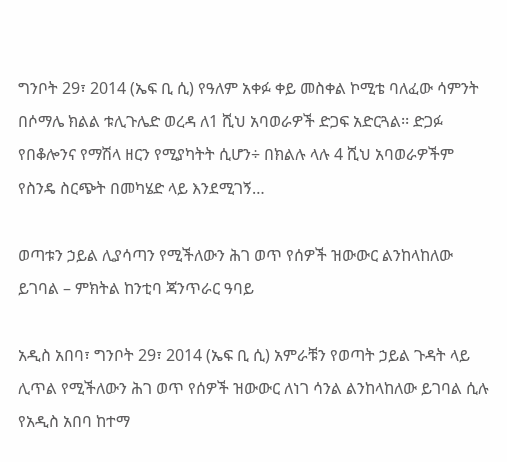ግንቦት 29፣ 2014 (ኤፍ ቢ ሲ) የዓለም አቀፉ ቀይ መስቀል ኮሚቴ ባለፈው ሳምንት በሶማሌ ክልል ቱሊጉሌድ ወረዳ ለ1 ሺህ አባወራዎች ድጋፍ አድርጓል፡፡ ድጋፉ የበቆሎንና የማሽላ ዘርን የሚያካትት ሲሆን÷ በክልሉ ላሉ 4 ሺህ አባወራዎችም የስንዴ ስርጭት በመካሄድ ላይ እንደሚገኝ…

ወጣቱን ኃይል ሊያሳጣን የሚችለውን ሕገ ወጥ የሰዎች ዝውውር ልንከላከለው ይገባል – ምክትል ከንቲባ ጃንጥራር ዓባይ

አዲስ አበባ፣ ግንቦት 29፣ 2014 (ኤፍ ቢ ሲ) አምራቹን የወጣት ኃይል ጉዳት ላይ ሊጥል የሚችለውን ሕገ ወጥ የሰዎች ዝውውር ለነገ ሳንል ልንከላከለው ይገባል ሲሉ የአዲስ አበባ ከተማ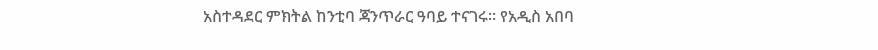አስተዳደር ምክትል ከንቲባ ጃንጥራር ዓባይ ተናገሩ፡፡ የአዲስ አበባ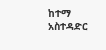ከተማ አስተዳድር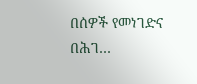በሰዎች የመነገድና በሕገ…